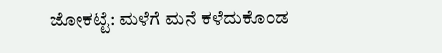ಜೋಕಟ್ಟೆ: ಮಳೆಗೆ ಮನೆ ಕಳೆದುಕೊಂಡ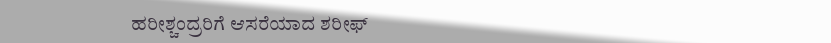ಹರೀಶ್ಚಂದ್ರರಿಗೆ ಆಸರೆಯಾದ ಶರೀಫ್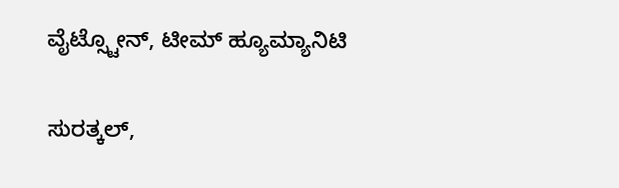ವೈಟ್ಸ್ಟೋನ್, ಟೀಮ್ ಹ್ಯೂಮ್ಯಾನಿಟಿ

ಸುರತ್ಕಲ್,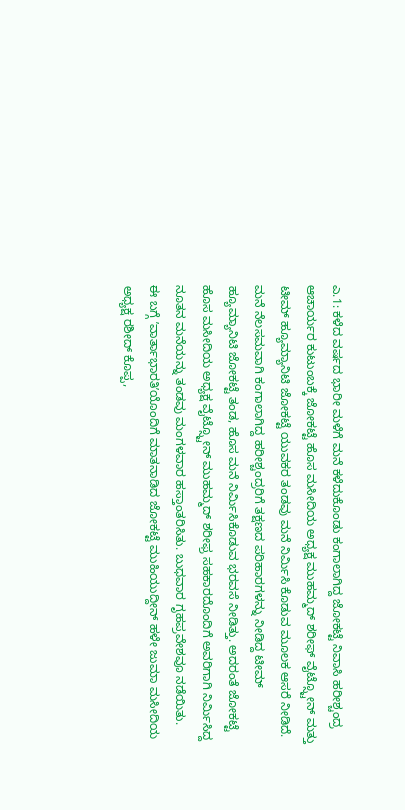ಎ.1: ಕಳೆದ ವರ್ಷದ ಭಾರೀ ಮಳೆಗೆ ಮನೆ ಕಳೆದುಕೊಂಡು ಕಂಗಾಲಾಗಿದ್ದ ಜೋಕಟ್ಟೆ ನಿವಾಸಿ ಹರೀಶ್ಚಂದ್ರ ಆಚಾರ್ಯರ ಕುಟುಂಬಕ್ಕೆ ಜೋಕಟ್ಟೆ ಹೊಸ ಮಸೀದಿಯ ಅಧ್ಯಕ್ಷ ಮುಹಮ್ಮದ್ ಶರೀಫ್ ವೈಟ್ಸ್ಟೋನ್ ಮತ್ತು ಟೀಮ್ ಹ್ಯೂಮ್ಯಾನಿಟಿ ಜೋಕಟ್ಟೆ ಯುವಕರ ತಂಡವು ಮನೆ ನಿರ್ಮಿಸಿ ಕೊಡುವ ಮೂಲಕ ಆಸರೆ ನೀಡಿದೆ.
ಮನೆ ನೆಲಸಮವಾಗಿ ಕಂಗಾಲಾಗಿದ್ದ ಹರೀಶ್ಚಂದ್ರರಿಗೆ ತಕ್ಷಣದ ಪರಿಹಾರಗಳನ್ನು ನೀಡಿದ್ದ ಟೀಮ್ ಹ್ಯೂಮ್ಯಾನಿಟಿ ಜೋಕಟ್ಟೆ ತಂಡ, ಹೊಸ ಮನೆ ನಿರ್ಮಿಸಿಕೊಡುವ ಭರವಸೆ ನೀಡಿತ್ತು. ಅದರಂತೆ ಜೋಕಟ್ಟೆ ಹೊಸ ಮಸೀದಿಯ ಅಧ್ಯಕ್ಷ ವೈಟ್ಸ್ಟೋನ್ ಮುಹಮ್ಮದ್ ಶರೀಫ್ರ ಸಹಕಾರದೊಂದಿಗೆ ಅವರಿಗಾಗಿ ನಿರ್ಮಿಸಿದ್ದ ನೂತನ ಮನೆಯನ್ನು ತಂಡವು ಮಂಗಳವಾರ ಹಸ್ತಾಂತರಿಸಿತು. ಬುಧವಾರ ಗೃಹಪ್ರವೇಶವೂ ನಡೆಯಿತು.
ಈ ಬಗ್ಗೆ ʼವಾರ್ತಾಭಾರತಿʼಯೊಂದಿಗೆ ಮಾತನಾಡಿದ ಜೋಕಟ್ಟೆ ಮುಹಿಯುದ್ದೀನ್ ಹಳೇ ಜುಮಾ ಮಸೀದಿಯ ಅಧ್ಯಕ್ಷ ರಶೀದ್ ಕೊಪ್ಪ,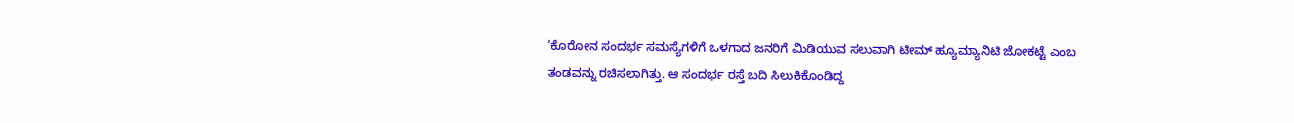‘ಕೊರೋನ ಸಂದರ್ಭ ಸಮಸ್ಯೆಗಳಿಗೆ ಒಳಗಾದ ಜನರಿಗೆ ಮಿಡಿಯುವ ಸಲುವಾಗಿ ಟೀಮ್ ಹ್ಯೂಮ್ಯಾನಿಟಿ ಜೋಕಟ್ಟೆ ಎಂಬ ತಂಡವನ್ನು ರಚಿಸಲಾಗಿತ್ತು. ಆ ಸಂದರ್ಭ ರಸ್ತೆ ಬದಿ ಸಿಲುಕಿಕೊಂಡಿದ್ದ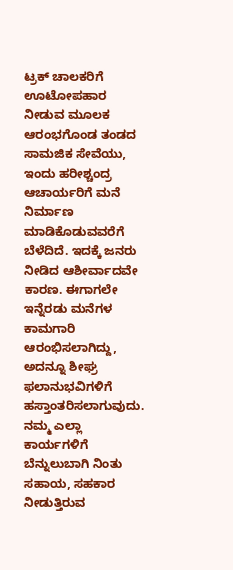ಟ್ರಕ್ ಚಾಲಕರಿಗೆ ಊಟೋಪಹಾರ ನೀಡುವ ಮೂಲಕ ಆರಂಭಗೊಂಡ ತಂಡದ ಸಾಮಜಿಕ ಸೇವೆಯು, ಇಂದು ಹರೀಶ್ಚಂದ್ರ ಆಚಾರ್ಯರಿಗೆ ಮನೆ ನಿರ್ಮಾಣ ಮಾಡಿಕೊಡುವವರೆಗೆ ಬೆಳೆದಿದೆ. ಇದಕ್ಕೆ ಜನರು ನೀಡಿದ ಆಶೀರ್ವಾದವೇ ಕಾರಣ. ಈಗಾಗಲೇ ಇನ್ನೆರಡು ಮನೆಗಳ ಕಾಮಗಾರಿ ಆರಂಭಿಸಲಾಗಿದ್ದು, ಅದನ್ನೂ ಶೀಘ್ರ ಫಲಾನುಭವಿಗಳಿಗೆ ಹಸ್ತಾಂತರಿಸಲಾಗುವುದು. ನಮ್ಮ ಎಲ್ಲಾ ಕಾರ್ಯಗಳಿಗೆ ಬೆನ್ನುಲುಬಾಗಿ ನಿಂತು ಸಹಾಯ, ಸಹಕಾರ ನೀಡುತ್ತಿರುವ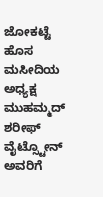ಜೋಕಟ್ಟೆ ಹೊಸ ಮಸೀದಿಯ ಅಧ್ಯಕ್ಷ ಮುಹಮ್ಮದ್ ಶರೀಫ್ ವೈಟ್ಸ್ಟೋನ್ ಅವರಿಗೆ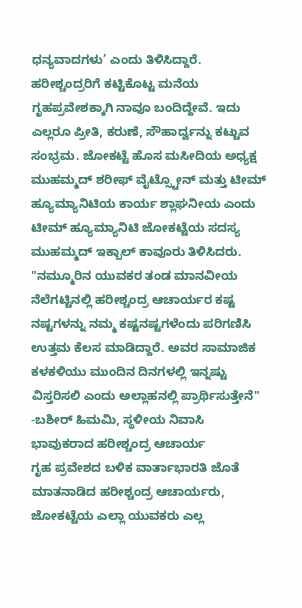ಧನ್ಯವಾದಗಳು’ ಎಂದು ತಿಳಿಸಿದ್ದಾರೆ.
ಹರೀಶ್ಚಂದ್ರರಿಗೆ ಕಟ್ಟಿಕೊಟ್ಟ ಮನೆಯ ಗೃಹಪ್ರವೇಶಕ್ಕಾಗಿ ನಾವೂ ಬಂದಿದ್ದೇವೆ. ಇದು ಎಲ್ಲರೂ ಪ್ರೀತಿ, ಕರುಣೆ, ಸೌಹಾರ್ದ್ವನ್ನು ಕಟ್ಟುವ ಸಂಭ್ರಮ. ಜೋಕಟ್ಟೆ ಹೊಸ ಮಸೀದಿಯ ಅಧ್ಯಕ್ಷ ಮುಹಮ್ಮದ್ ಶರೀಫ್ ವೈಟ್ಸ್ಟೋನ್ ಮತ್ತು ಟೀಮ್ ಹ್ಯೂಮ್ಯಾನಿಟಿಯ ಕಾರ್ಯ ಶ್ಲಾಘನೀಯ ಎಂದು ಟೀಮ್ ಹ್ಯೂಮ್ಯಾನಿಟಿ ಜೋಕಟ್ಟೆಯ ಸದಸ್ಯ ಮುಹಮ್ಮದ್ ಇಕ್ಬಾಲ್ ಕಾವೂರು ತಿಳಿಸಿದರು.
"ನಮ್ಮೂರಿನ ಯುವಕರ ತಂಡ ಮಾನವೀಯ ನೆಲೆಗಟ್ಟಿನಲ್ಲಿ ಹರೀಶ್ಚಂದ್ರ ಆಚಾರ್ಯರ ಕಷ್ಟ ನಷ್ಟಗಳನ್ನು ನಮ್ಮ ಕಷ್ಟನಷ್ಟಗಳೆಂದು ಪರಿಗಣಿಸಿ ಉತ್ತಮ ಕೆಲಸ ಮಾಡಿದ್ದಾರೆ. ಅವರ ಸಾಮಾಜಿಕ ಕಳಕಳಿಯು ಮುಂದಿನ ದಿನಗಳಲ್ಲಿ ಇನ್ನಷ್ಟು ವಿಸ್ತರಿಸಲಿ ಎಂದು ಅಲ್ಲಾಹನಲ್ಲಿ ಪ್ರಾರ್ಥಿಸುತ್ತೇನೆ" -ಬಶೀರ್ ಹಿಮಮಿ, ಸ್ಥಳೀಯ ನಿವಾಸಿ
ಭಾವುಕರಾದ ಹರೀಶ್ಚಂದ್ರ ಆಚಾರ್ಯ
ಗೃಹ ಪ್ರವೇಶದ ಬಳಿಕ ವಾರ್ತಾಭಾರತಿ ಜೊತೆ ಮಾತನಾಡಿದ ಹರೀಶ್ಚಂದ್ರ ಆಚಾರ್ಯರು, ಜೋಕಟ್ಟೆಯ ಎಲ್ಲಾ ಯುವಕರು ಎಲ್ಲ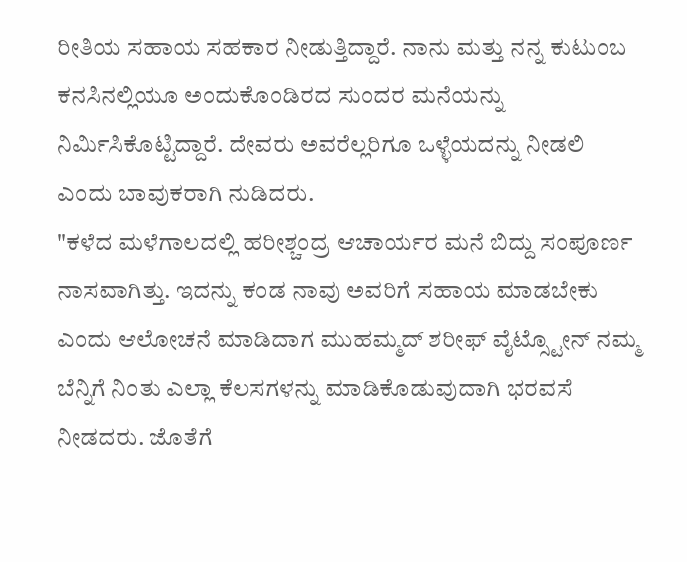ರೀತಿಯ ಸಹಾಯ ಸಹಕಾರ ನೀಡುತ್ತಿದ್ದಾರೆ. ನಾನು ಮತ್ತು ನನ್ನ ಕುಟುಂಬ ಕನಸಿನಲ್ಲಿಯೂ ಅಂದುಕೊಂಡಿರದ ಸುಂದರ ಮನೆಯನ್ನು ನಿರ್ಮಿಸಿಕೊಟ್ಟಿದ್ದಾರೆ. ದೇವರು ಅವರೆಲ್ಲರಿಗೂ ಒಳ್ಳೆಯದನ್ನು ನೀಡಲಿ ಎಂದು ಬಾವುಕರಾಗಿ ನುಡಿದರು.
"ಕಳೆದ ಮಳೆಗಾಲದಲ್ಲಿ ಹರೀಶ್ಚಂದ್ರ ಆಚಾರ್ಯರ ಮನೆ ಬಿದ್ದು ಸಂಪೂರ್ಣ ನಾಸವಾಗಿತ್ತು. ಇದನ್ನು ಕಂಡ ನಾವು ಅವರಿಗೆ ಸಹಾಯ ಮಾಡಬೇಕು ಎಂದು ಆಲೋಚನೆ ಮಾಡಿದಾಗ ಮುಹಮ್ಮದ್ ಶರೀಫ್ ವೈಟ್ಸ್ಟೋನ್ ನಮ್ಮ ಬೆನ್ನಿಗೆ ನಿಂತು ಎಲ್ಲಾ ಕೆಲಸಗಳನ್ನು ಮಾಡಿಕೊಡುವುದಾಗಿ ಭರವಸೆ ನೀಡದರು. ಜೊತೆಗೆ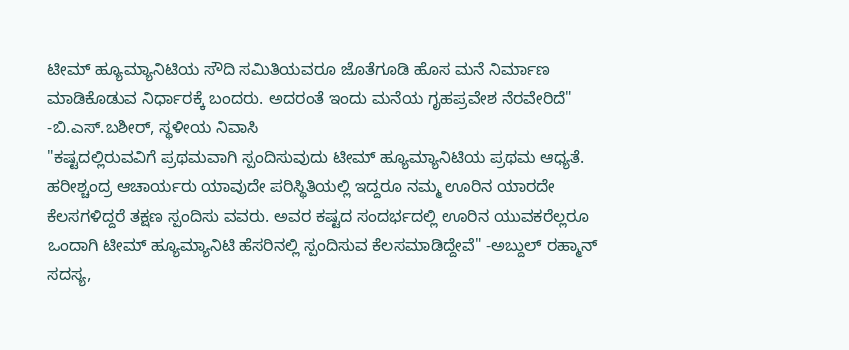ಟೀಮ್ ಹ್ಯೂಮ್ಯಾನಿಟಿಯ ಸೌದಿ ಸಮಿತಿಯವರೂ ಜೊತೆಗೂಡಿ ಹೊಸ ಮನೆ ನಿರ್ಮಾಣ ಮಾಡಿಕೊಡುವ ನಿರ್ಧಾರಕ್ಕೆ ಬಂದರು. ಅದರಂತೆ ಇಂದು ಮನೆಯ ಗೃಹಪ್ರವೇಶ ನೆರವೇರಿದೆ" -ಬಿ.ಎಸ್.ಬಶೀರ್, ಸ್ಥಳೀಯ ನಿವಾಸಿ
"ಕಷ್ಟದಲ್ಲಿರುವವಿಗೆ ಪ್ರಥಮವಾಗಿ ಸ್ಪಂದಿಸುವುದು ಟೀಮ್ ಹ್ಯೂಮ್ಯಾನಿಟಿಯ ಪ್ರಥಮ ಆಧ್ಯತೆ. ಹರೀಶ್ಚಂದ್ರ ಆಚಾರ್ಯರು ಯಾವುದೇ ಪರಿಸ್ಥಿತಿಯಲ್ಲಿ ಇದ್ದರೂ ನಮ್ಮ ಊರಿನ ಯಾರದೇ ಕೆಲಸಗಳಿದ್ದರೆ ತಕ್ಷಣ ಸ್ಪಂದಿಸು ವವರು. ಅವರ ಕಷ್ಟದ ಸಂದರ್ಭದಲ್ಲಿ ಊರಿನ ಯುವಕರೆಲ್ಲರೂ ಒಂದಾಗಿ ಟೀಮ್ ಹ್ಯೂಮ್ಯಾನಿಟಿ ಹೆಸರಿನಲ್ಲಿ ಸ್ಪಂದಿಸುವ ಕೆಲಸಮಾಡಿದ್ದೇವೆ" -ಅಬ್ದುಲ್ ರಹ್ಮಾನ್ ಸದಸ್ಯ,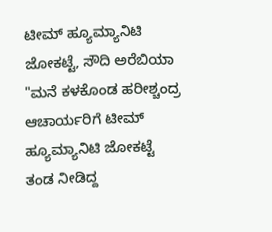ಟೀಮ್ ಹ್ಯೂಮ್ಯಾನಿಟಿ ಜೋಕಟ್ಟೆ, ಸೌದಿ ಅರೆಬಿಯಾ
"ಮನೆ ಕಳಕೊಂಡ ಹರೀಶ್ಚಂದ್ರ ಆಚಾರ್ಯರಿಗೆ ಟೀಮ್ ಹ್ಯೂಮ್ಯಾನಿಟಿ ಜೋಕಟ್ಟೆ ತಂಡ ನೀಡಿದ್ದ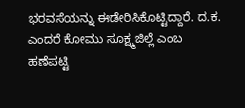ಭರವಸೆಯನ್ನು ಈಡೇರಿಸಿಕೊಟ್ಟಿದ್ದಾರೆ. ದ.ಕ. ಎಂದರೆ ಕೋಮು ಸೂಕ್ಷ್ಮಜಿಲ್ಲೆ ಎಂಬ ಹಣೆಪಟ್ಟಿ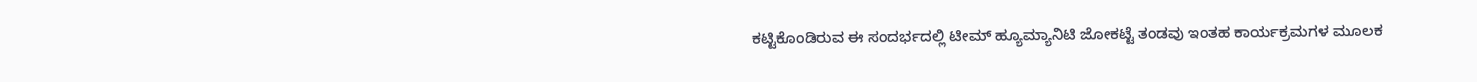ಕಟ್ಟಿಕೊಂಡಿರುವ ಈ ಸಂದರ್ಭದಲ್ಲಿ ಟೀಮ್ ಹ್ಯೂಮ್ಯಾನಿಟಿ ಜೋಕಟ್ಟೆ ತಂಡವು ಇಂತಹ ಕಾರ್ಯಕ್ರಮಗಳ ಮೂಲಕ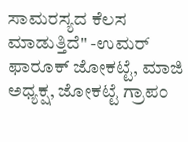ಸಾಮರಸ್ಯದ ಕೆಲಸ ಮಾಡುತ್ತಿದೆ" -ಉಮರ್ ಫಾರೂಕ್ ಜೋಕಟ್ಟೆ, ಮಾಜಿ ಅಧ್ಯಕ್ಷ, ಜೋಕಟ್ಟೆ ಗ್ರಾಪಂ